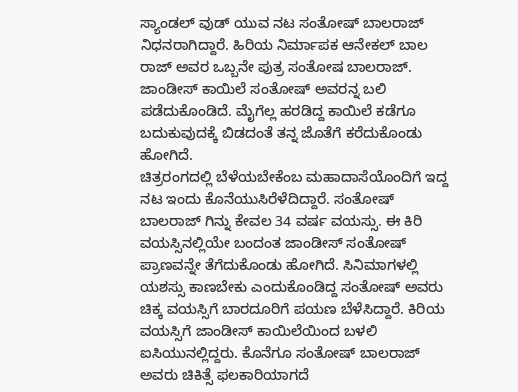ಸ್ಯಾಂಡಲ್ ವುಡ್ ಯುವ ನಟ ಸಂತೋಷ್ ಬಾಲರಾಜ್ ನಿಧನರಾಗಿದ್ದಾರೆ. ಹಿರಿಯ ನಿರ್ಮಾಪಕ ಆನೇಕಲ್ ಬಾಲ ರಾಜ್ ಅವರ ಒಬ್ಬನೇ ಪುತ್ರ ಸಂತೋಷ ಬಾಲರಾಜ್. ಜಾಂಡೀಸ್ ಕಾಯಿಲೆ ಸಂತೋಷ್ ಅವರನ್ನ ಬಲಿ ಪಡೆದುಕೊಂಡಿದೆ. ಮೈಗೆಲ್ಲ ಹರಡಿದ್ದ ಕಾಯಿಲೆ ಕಡೆಗೂ ಬದುಕುವುದಕ್ಕೆ ಬಿಡದಂತೆ ತನ್ನ ಜೊತೆಗೆ ಕರೆದುಕೊಂಡು ಹೋಗಿದೆ.
ಚಿತ್ರರಂಗದಲ್ಲಿ ಬೆಳೆಯಬೇಕೆಂಬ ಮಹಾದಾಸೆಯೊಂದಿಗೆ ಇದ್ದ ನಟ ಇಂದು ಕೊನೆಯುಸಿರೆಳೆದಿದ್ದಾರೆ. ಸಂತೋಷ್ ಬಾಲರಾಜ್ ಗಿನ್ನು ಕೇವಲ 34 ವರ್ಷ ವಯಸ್ಸು. ಈ ಕಿರಿ ವಯಸ್ಸಿನಲ್ಲಿಯೇ ಬಂದಂತ ಜಾಂಡೀಸ್ ಸಂತೋಷ್ ಪ್ರಾಣವನ್ನೇ ತೆಗೆದುಕೊಂಡು ಹೋಗಿದೆ. ಸಿನಿಮಾಗಳಲ್ಲಿ ಯಶಸ್ಸು ಕಾಣಬೇಕು ಎಂದುಕೊಂಡಿದ್ದ ಸಂತೋಷ್ ಅವರು ಚಿಕ್ಕ ವಯಸ್ಸಿಗೆ ಬಾರದೂರಿಗೆ ಪಯಣ ಬೆಳೆಸಿದ್ದಾರೆ. ಕಿರಿಯ ವಯಸ್ಸಿಗೆ ಜಾಂಡೀಸ್ ಕಾಯಿಲೆಯಿಂದ ಬಳಲಿ ಐಸಿಯುನಲ್ಲಿದ್ದರು. ಕೊನೆಗೂ ಸಂತೋಷ್ ಬಾಲರಾಜ್ ಅವರು ಚಿಕಿತ್ಸೆ ಫಲಕಾರಿಯಾಗದೆ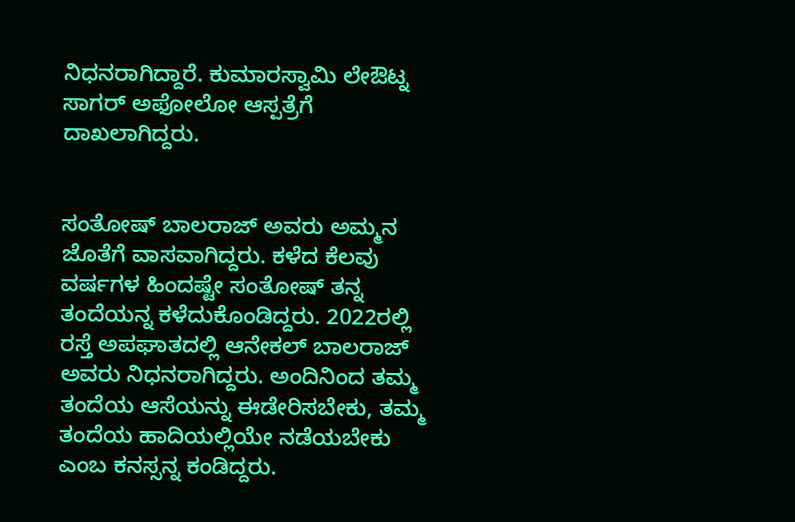ನಿಧನರಾಗಿದ್ದಾರೆ. ಕುಮಾರಸ್ವಾಮಿ ಲೇಔಟ್ನ ಸಾಗರ್ ಅಫೋಲೋ ಆಸ್ಪತ್ರೆಗೆ ದಾಖಲಾಗಿದ್ದರು.


ಸಂತೋಷ್ ಬಾಲರಾಜ್ ಅವರು ಅಮ್ಮನ ಜೊತೆಗೆ ವಾಸವಾಗಿದ್ದರು. ಕಳೆದ ಕೆಲವು ವರ್ಷಗಳ ಹಿಂದಷ್ಟೇ ಸಂತೋಷ್ ತನ್ನ ತಂದೆಯನ್ನ ಕಳೆದುಕೊಂಡಿದ್ದರು. 2022ರಲ್ಲಿ ರಸ್ತೆ ಅಪಘಾತದಲ್ಲಿ ಆನೇಕಲ್ ಬಾಲರಾಜ್ ಅವರು ನಿಧನರಾಗಿದ್ದರು. ಅಂದಿನಿಂದ ತಮ್ಮ ತಂದೆಯ ಆಸೆಯನ್ನು ಈಡೇರಿಸಬೇಕು, ತಮ್ಮ ತಂದೆಯ ಹಾದಿಯಲ್ಲಿಯೇ ನಡೆಯಬೇಕು ಎಂಬ ಕನಸ್ಸನ್ನ ಕಂಡಿದ್ದರು.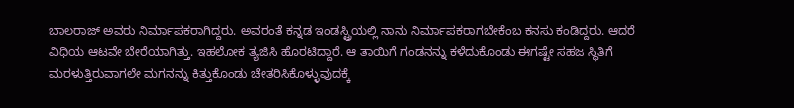ಬಾಲರಾಜ್ ಅವರು ನಿರ್ಮಾಪಕರಾಗಿದ್ದರು. ಅವರಂತೆ ಕನ್ನಡ ಇಂಡಸ್ಟ್ರಿಯಲ್ಲಿ ನಾನು ನಿರ್ಮಾಪಕರಾಗಬೇಕೆಂಬ ಕನಸು ಕಂಡಿದ್ದರು. ಆದರೆ ವಿಧಿಯ ಆಟವೇ ಬೇರೆಯಾಗಿತ್ತು. ಇಹಲೋಕ ತ್ಯಜಿಸಿ ಹೊರಟಿದ್ದಾರೆ. ಆ ತಾಯಿಗೆ ಗಂಡನನ್ನು ಕಳೆದುಕೊಂಡು ಈಗಷ್ಟೇ ಸಹಜ ಸ್ಥಿತಿಗೆ ಮರಳುತ್ತಿರುವಾಗಲೇ ಮಗನನ್ನು ಕಿತ್ತುಕೊಂಡು ಚೇತರಿಸಿಕೊಳ್ಳುವುದಕ್ಕೆ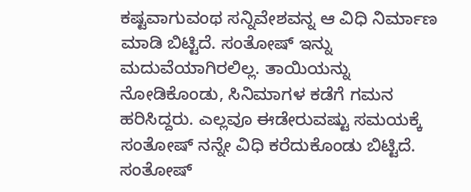ಕಷ್ಟವಾಗುವಂಥ ಸನ್ನಿವೇಶವನ್ನ ಆ ವಿಧಿ ನಿರ್ಮಾಣ ಮಾಡಿ ಬಿಟ್ಟಿದೆ. ಸಂತೋಷ್ ಇನ್ನು ಮದುವೆಯಾಗಿರಲಿಲ್ಲ. ತಾಯಿಯನ್ನು ನೋಡಿಕೊಂಡು, ಸಿನಿಮಾಗಳ ಕಡೆಗೆ ಗಮನ ಹರಿಸಿದ್ದರು. ಎಲ್ಲವೂ ಈಡೇರುವಷ್ಟು ಸಮಯಕ್ಕೆ ಸಂತೋಷ್ ನನ್ನೇ ವಿಧಿ ಕರೆದುಕೊಂಡು ಬಿಟ್ಟಿದೆ.
ಸಂತೋಷ್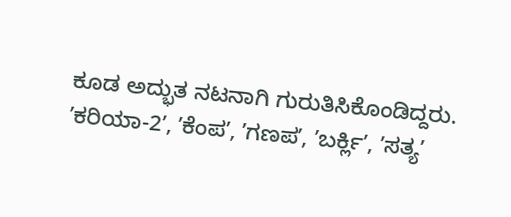ಕೂಡ ಅದ್ಭುತ ನಟನಾಗಿ ಗುರುತಿಸಿಕೊಂಡಿದ್ದರು. ʼಕರಿಯಾ-2ʼ, ʼಕೆಂಪʼ, ʼಗಣಪʼ, ʼಬರ್ಕ್ಲಿʼ, ʼಸತ್ಯʼ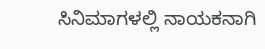ಸಿನಿಮಾಗಳಲ್ಲಿ ನಾಯಕನಾಗಿ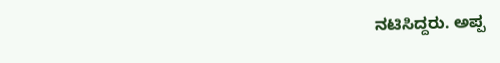ನಟಿಸಿದ್ದರು. ಅಪ್ಪ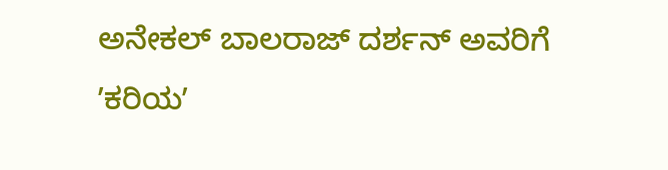ಅನೇಕಲ್ ಬಾಲರಾಜ್ ದರ್ಶನ್ ಅವರಿಗೆ ʼಕರಿಯʼ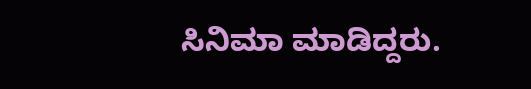ಸಿನಿಮಾ ಮಾಡಿದ್ದರು.